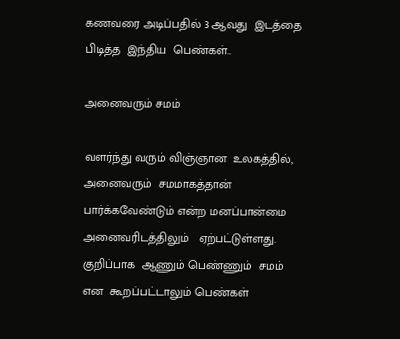கணவரை அடிப்பதில் 3 ஆவது  இடத்தை பிடித்த  இந்திய  பெண்கள்..

அனைவரும் சமம்

வளர்ந்து வரும் விஞ்ஞான  உலகத்தில்,  அனைவரும்  சமமாகத்தான்  பார்க்கவேண்டும் என்ற மனப்பான்மை  அனைவரிடத்திலும்   ஏற்பட்டுள்ளது. குறிப்பாக  ஆணும் பெண்ணும்  சமம்  என  கூறப்பட்டாலும் பெண்கள்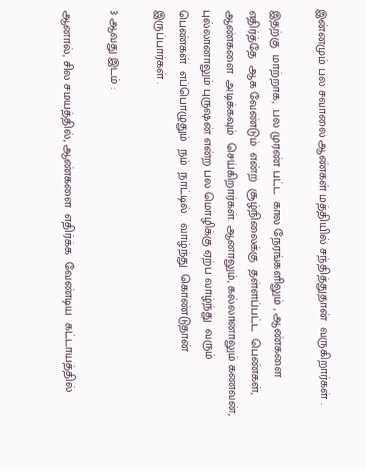இன்னமும் பல சவாலை ஆண்கள் மத்தியில் சந்தித்துதான்  வருகிறார்கள் .

இதற்கு  மாற்றாக,  பல முரண் பட்ட  கால நேரங்களிலும் , ஆண்களை  எதிர்த்தே  ஆக வேண்டும்  என்ற  சூழ்நிலைக்கு  தள்ளப்பட்ட  பெண்கள், ஆண்களை  அடிக்கவும்  செய்கிறார்கள். ஆனாலும், கல்லானாலும் கணவன், புல்லானாலும் புருஷன் என்ற பல மொழிக்கு ஏற்ப வாழ்ந்து  வரும்  பெண்கள்  எப்பொழுதும்  நம்  நாட்டில்   வாழ்ந்து  கொண்டுதான்  இருப்பார்கள் .

3 ஆவது இடம் :

ஆனால், சில சமயத்தில், ஆண்களை  எதிர்க்க  வேண்டிய  கட்டாயத்தில்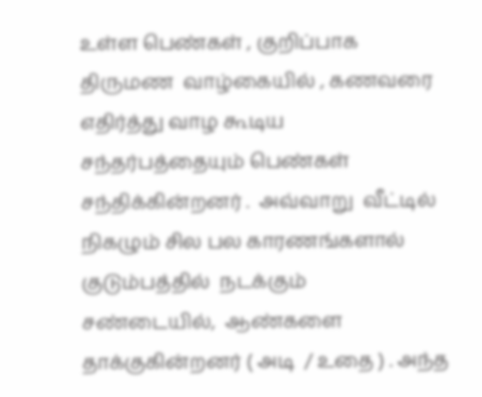உள்ள பெண்கள் , குறிப்பாக  திருமண  வாழ்கையில் , கணவரை  எதிர்த்து வாழ கூடிய சந்தர்பத்தையும் பெண்கள்  சந்திக்கின்றனர் .  அவ்வாறு  வீட்டில்  நிகழும் சில பல காரணங்களால்  குடும்பத்தில்  நடக்கும்  சண்டையில்,  ஆண்களை  தாக்குகின்றனர் ( அடி  / உதை ) . அந்த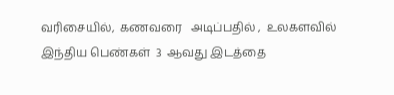வரிசையில்,  கணவரை   அடிப்பதில் ,  உலகளவில்   இந்திய பெண்கள்  3  ஆவது இடத்தை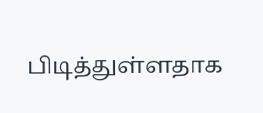பிடித்துள்ளதாக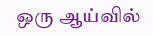ஒரு ஆய்வில்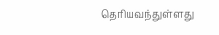தெரியவந்துள்ளது